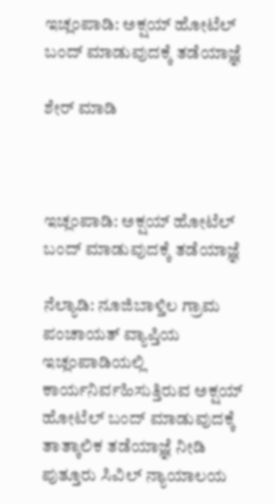ಇಚ್ಲಂಪಾಡಿ: ಅಕ್ಷಯ್ ಹೋಟೆಲ್ ಬಂದ್ ಮಾಡುವುದಕ್ಕೆ ತಡೆಯಾಜ್ಞೆ

ಶೇರ್ ಮಾಡಿ



ಇಚ್ಲಂಪಾಡಿ: ಅಕ್ಷಯ್ ಹೋಟೆಲ್ ಬಂದ್ ಮಾಡುವುದಕ್ಕೆ ತಡೆಯಾಜ್ಞೆ

ನೆಲ್ಯಾಡಿ: ನೂಜಿಬಾಳ್ತಿಲ ಗ್ರಾಮ ಪಂಚಾಯತ್ ವ್ಯಾಪ್ತಿಯ ಇಚ್ಲಂಪಾಡಿಯಲ್ಲಿ ಕಾರ್ಯನಿರ್ವಹಿಸುತ್ತಿರುವ ಅಕ್ಷಯ್ ಹೋಟೆಲ್ ಬಂದ್ ಮಾಡುವುದಕ್ಕೆ ತಾತ್ಕಾಲಿಕ ತಡೆಯಾಜ್ಞೆ ನೀಡಿ ಪುತ್ತೂರು ಸಿವಿಲ್ ನ್ಯಾಯಾಲಯ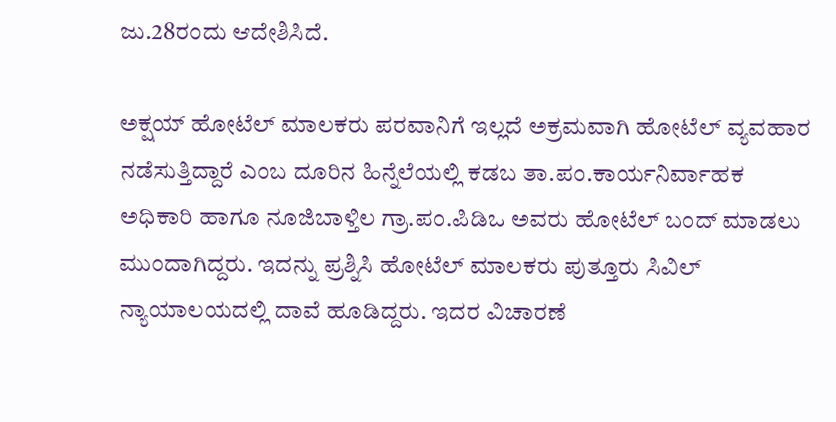ಜು.28ರಂದು ಆದೇಶಿಸಿದೆ.

ಅಕ್ಷಯ್ ಹೋಟೆಲ್ ಮಾಲಕರು ಪರವಾನಿಗೆ ಇಲ್ಲದೆ ಅಕ್ರಮವಾಗಿ ಹೋಟೆಲ್ ವ್ಯವಹಾರ ನಡೆಸುತ್ತಿದ್ದಾರೆ ಎಂಬ ದೂರಿನ ಹಿನ್ನೆಲೆಯಲ್ಲಿ ಕಡಬ ತಾ.ಪಂ.ಕಾರ್ಯನಿರ್ವಾಹಕ ಅಧಿಕಾರಿ ಹಾಗೂ ನೂಜಿಬಾಳ್ತಿಲ ಗ್ರಾ.ಪಂ.ಪಿಡಿಒ ಅವರು ಹೋಟೆಲ್ ಬಂದ್ ಮಾಡಲು ಮುಂದಾಗಿದ್ದರು. ಇದನ್ನು ಪ್ರಶ್ನಿಸಿ ಹೋಟೆಲ್ ಮಾಲಕರು ಪುತ್ತೂರು ಸಿವಿಲ್ ನ್ಯಾಯಾಲಯದಲ್ಲಿ ದಾವೆ ಹೂಡಿದ್ದರು. ಇದರ ವಿಚಾರಣೆ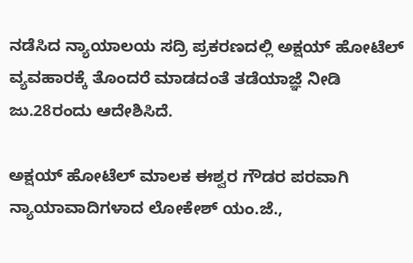ನಡೆಸಿದ ನ್ಯಾಯಾಲಯ ಸದ್ರಿ ಪ್ರಕರಣದಲ್ಲಿ ಅಕ್ಷಯ್ ಹೋಟೆಲ್ ವ್ಯವಹಾರಕ್ಕೆ ತೊಂದರೆ ಮಾಡದಂತೆ ತಡೆಯಾಜ್ಞೆ ನೀಡಿ ಜು.28ರಂದು ಆದೇಶಿಸಿದೆ.

ಅಕ್ಷಯ್ ಹೋಟೆಲ್ ಮಾಲಕ ಈಶ್ವರ ಗೌಡರ ಪರವಾಗಿ ನ್ಯಾಯಾವಾದಿಗಳಾದ ಲೋಕೇಶ್ ಯಂ.ಜೆ.,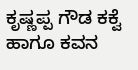ಕೃಷ್ಣಪ್ಪ ಗೌಡ ಕಕ್ವೆ ಹಾಗೂ ಕವನ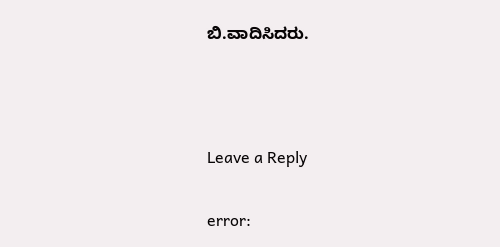ಬಿ.ವಾದಿಸಿದರು.



Leave a Reply

error: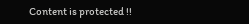Content is protected !!